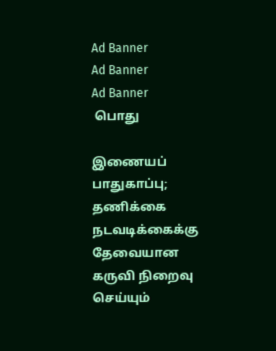Ad Banner
Ad Banner
Ad Banner
 பொது

இணையப் பாதுகாப்பு; தணிக்கை நடவடிக்கைக்கு தேவையான கருவி நிறைவு செய்யும்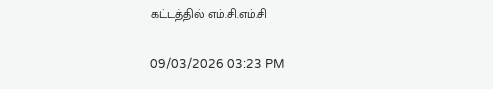கட்டத்தில் எம்.சி.எம்.சி

09/03/2026 03:23 PM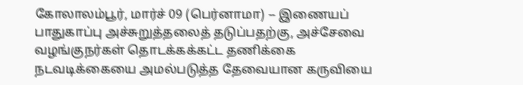கோலாலம்பூர், மார்ச் 09 (பெர்னாமா) -- இணையப் பாதுகாப்பு அச்சுறுத்தலைத் தடுப்பதற்கு, அச்சேவை வழங்குநர்கள் தொடக்கக்கட்ட தணிக்கை நடவடிக்கையை அமல்படுத்த தேவையான கருவியை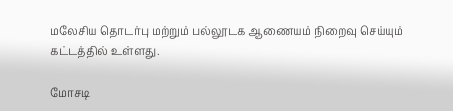மலேசிய தொடர்பு மற்றும் பல்லூடக ஆணையம் நிறைவு செய்யும் கட்டத்தில் உள்ளது.

மோசடி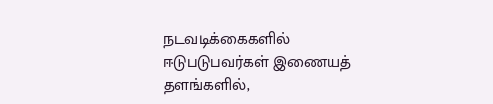நடவடிக்கைகளில் ஈடுபடுபவர்கள் இணையத் தளங்களில்,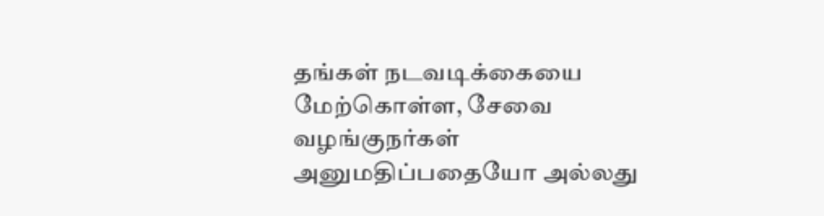தங்கள் நடவடிக்கையை மேற்கொள்ள, சேவை வழங்குநர்கள் அனுமதிப்பதையோ அல்லது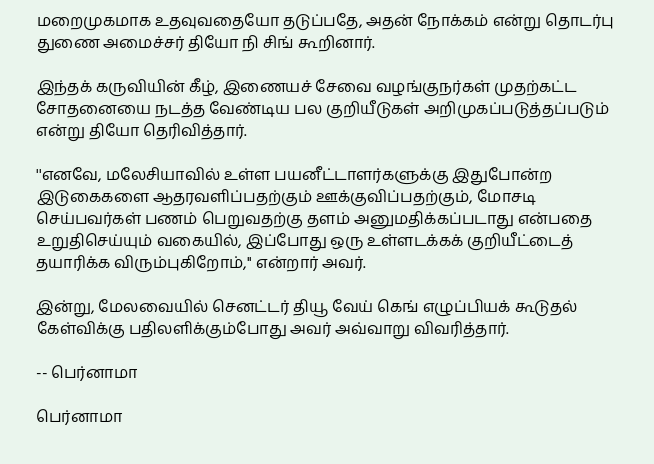மறைமுகமாக உதவுவதையோ தடுப்பதே, அதன் நோக்கம் என்று தொடர்பு துணை அமைச்சர் தியோ நி சிங் கூறினார்.

இந்தக் கருவியின் கீழ், இணையச் சேவை வழங்குநர்கள் முதற்கட்ட சோதனையை நடத்த வேண்டிய பல குறியீடுகள் அறிமுகப்படுத்தப்படும் என்று தியோ தெரிவித்தார்.

''எனவே, மலேசியாவில் உள்ள பயனீட்டாளர்களுக்கு இதுபோன்ற இடுகைகளை ஆதரவளிப்பதற்கும் ஊக்குவிப்பதற்கும், மோசடி செய்பவர்கள் பணம் பெறுவதற்கு தளம் அனுமதிக்கப்படாது என்பதை உறுதிசெய்யும் வகையில், இப்போது ஒரு உள்ளடக்கக் குறியீட்டைத் தயாரிக்க விரும்புகிறோம்,'' என்றார் அவர்.

இன்று, மேலவையில் செனட்டர் தியூ வேய் கெங் எழுப்பியக் கூடுதல் கேள்விக்கு பதிலளிக்கும்போது அவர் அவ்வாறு விவரித்தார்.

-- பெர்னாமா

பெர்னாமா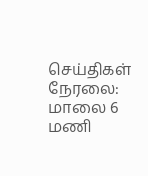செய்திகள் நேரலை: மாலை 6 மணி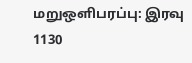மறுஒளிபரப்பு: இரவு 1130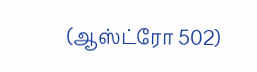(ஆஸ்ட்ரோ 502)